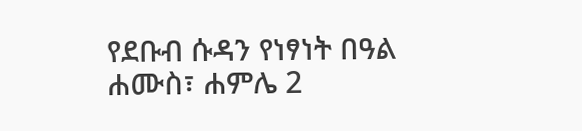የደቡብ ሱዳን የነፃነት በዓል
ሐሙስ፣ ሐምሌ 2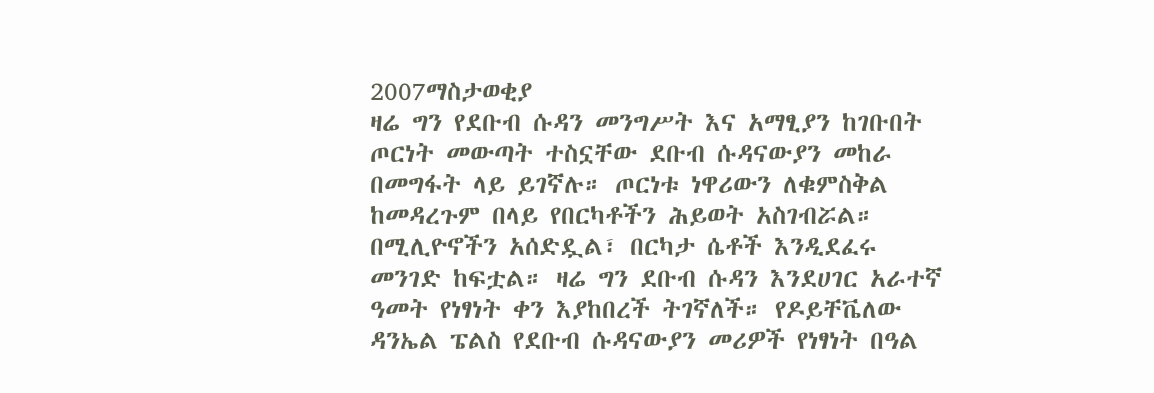2007ማስታወቂያ
ዛሬ ግን የደቡብ ሱዳን መንግሥት እና አማፂያን ከገቡበት ጦርነት መውጣት ተስኗቸው ደቡብ ሱዳናውያን መከራ በመግፋት ላይ ይገኛሉ። ጦርነቱ ነዋሪውን ለቁምስቅል ከመዳረጉም በላይ የበርካቶችን ሕይወት አስገብሯል። በሚሊዮኖችን አሰድዷል፣ በርካታ ሴቶች እንዲደፈሩ መንገድ ከፍቷል። ዛሬ ግን ደቡብ ሱዳን እንደሀገር አራተኛ ዓመት የነፃነት ቀን እያከበረች ትገኛለች። የዶይቸቬለው ዳንኤል ፔልስ የደቡብ ሱዳናውያን መሪዎች የነፃነት በዓል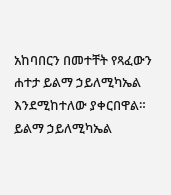አከባበርን በመተቸት የጻፈውን ሐተታ ይልማ ኃይለሚካኤል እንደሚከተለው ያቀርበዋል።
ይልማ ኃይለሚካኤል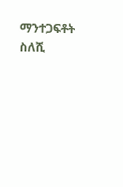ማንተጋፍቶት ስለሺ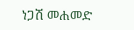ነጋሽ መሐመድ